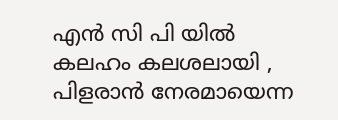എൻ സി പി യിൽ കലഹം കലശലായി , പിളരാൻ നേരമായെന്ന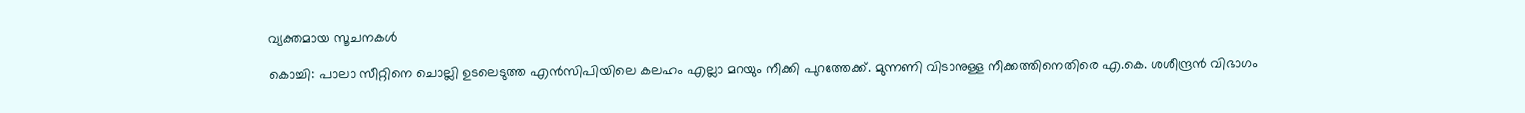വ്യക്തമായ സൂചനകൾ

കൊച്ചി: പാലാ സീറ്റിനെ ചൊല്ലി ഉടലെടുത്ത എന്‍സിപിയിലെ കലഹം എല്ലാ മറയും നീക്കി പുറത്തേക്ക്. മുന്നണി വിടാനുള്ള നീക്കത്തിനെതിരെ എ.കെ. ശശീന്ദ്രന്‍ വിഭാഗം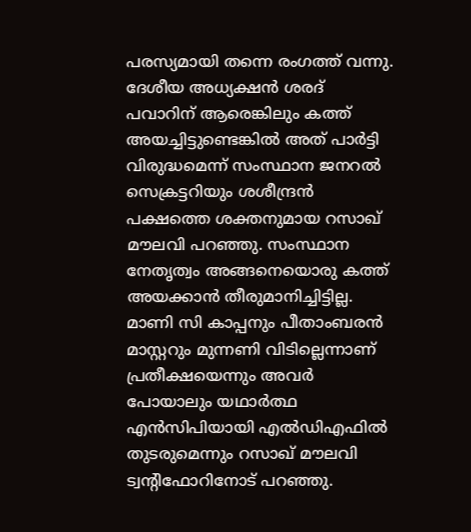പരസ്യമായി തന്നെ രംഗത്ത് വന്നു. ദേശീയ അധ്യക്ഷന്‍ ശരദ് പവാറിന് ആരെങ്കിലും കത്ത് അയച്ചിട്ടുണ്ടെങ്കില്‍ അത് പാര്‍ട്ടി വിരുദ്ധമെന്ന് സംസ്ഥാന ജനറല്‍ സെക്രട്ടറിയും ശശീന്ദ്രൻ പക്ഷത്തെ ശക്തനുമായ റസാഖ് മൗലവി പറഞ്ഞു. സംസ്ഥാന നേതൃത്വം അങ്ങനെയൊരു കത്ത് അയക്കാന്‍ തീരുമാനിച്ചിട്ടില്ല. മാണി സി കാപ്പനും പീതാംബരന്‍ മാസ്റ്ററും മുന്നണി വിടില്ലെന്നാണ് പ്രതീക്ഷയെന്നും അവര്‍ പോയാലും യഥാര്‍ത്ഥ എന്‍സിപിയായി എല്‍ഡിഎഫില്‍ തുടരുമെന്നും റസാഖ് മൗലവി ട്വന്റിഫോറിനോട് പറഞ്ഞു.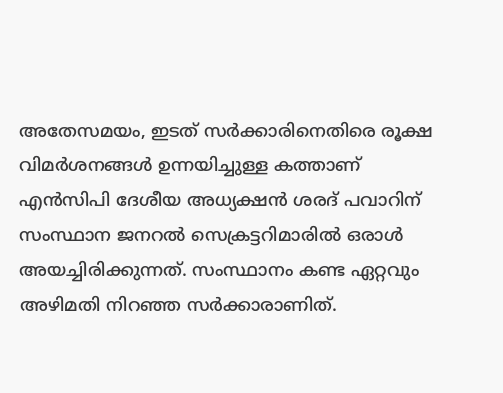അതേസമയം, ഇടത് സര്‍ക്കാരിനെതിരെ രൂക്ഷ വിമര്‍ശനങ്ങള്‍ ഉന്നയിച്ചുള്ള കത്താണ് എന്‍സിപി ദേശീയ അധ്യക്ഷന്‍ ശരദ് പവാറിന് സംസ്ഥാന ജനറല്‍ സെക്രട്ടറിമാരില്‍ ഒരാള്‍ അയച്ചിരിക്കുന്നത്. സംസ്ഥാനം കണ്ട ഏറ്റവും അഴിമതി നിറഞ്ഞ സര്‍ക്കാരാണിത്.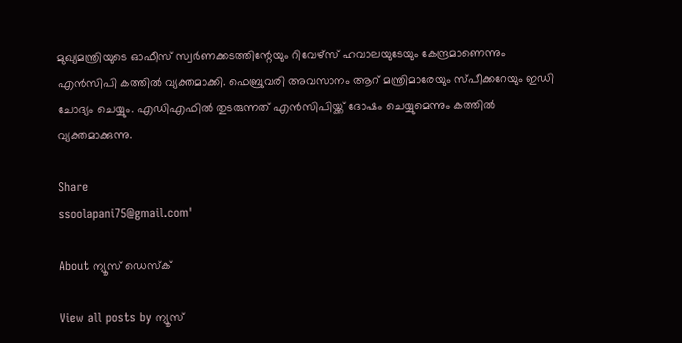മുഖ്യമന്ത്രിയുടെ ഓഫീസ് സ്വര്‍ണക്കടത്തിന്റേയും റിവേഴ്സ് ഹവാലയുടേയും കേന്ദ്രമാണെന്നും എന്‍സിപി കത്തില്‍ വ്യക്തമാക്കി. ഫെബ്രുവരി അവസാനം ആറ് മന്ത്രിമാരേയും സ്പീക്കറേയും ഇഡി ചോദ്യം ചെയ്യും. എഡിഎഫില്‍ തുടരുന്നത് എന്‍സിപിയ്ക്ക് ദോഷം ചെയ്യുമെന്നും കത്തില്‍ വ്യക്തമാക്കുന്നു.

Share
ssoolapani75@gmail.com'

About ന്യൂസ് ഡെസ്ക്

View all posts by ന്യൂസ്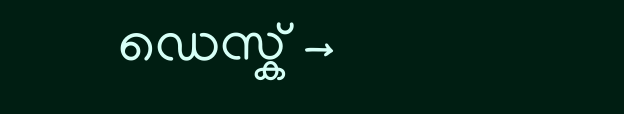ഡെസ്ക് →